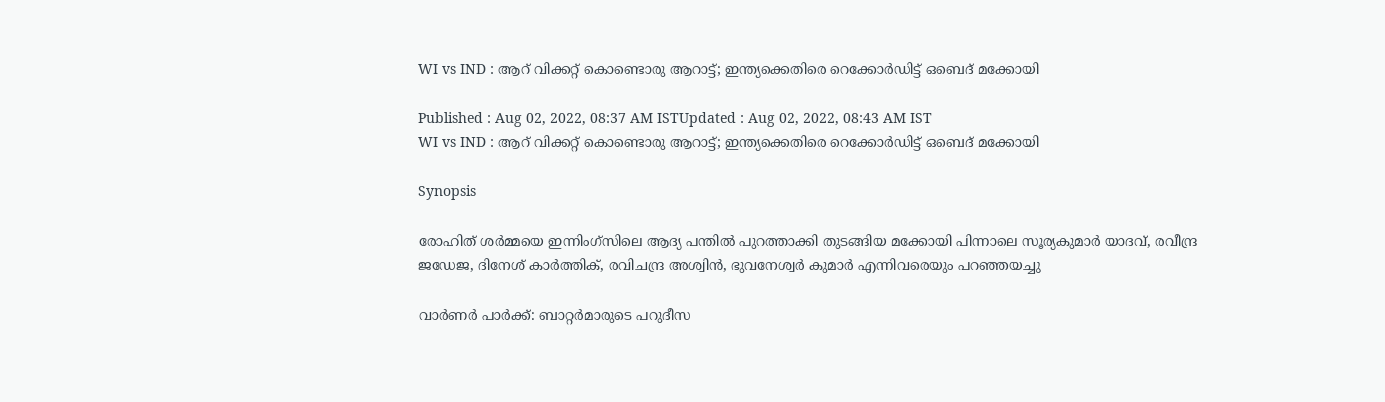WI vs IND : ആറ് വിക്കറ്റ് കൊണ്ടൊരു ആറാട്ട്; ഇന്ത്യക്കെതിരെ റെക്കോര്‍ഡിട്ട് ഒബെദ് മക്കോയി

Published : Aug 02, 2022, 08:37 AM ISTUpdated : Aug 02, 2022, 08:43 AM IST
WI vs IND : ആറ് വിക്കറ്റ് കൊണ്ടൊരു ആറാട്ട്; ഇന്ത്യക്കെതിരെ റെക്കോര്‍ഡിട്ട് ഒബെദ് മക്കോയി

Synopsis

രോഹിത് ശര്‍മ്മയെ ഇന്നിംഗ്‌സിലെ ആദ്യ പന്തില്‍ പുറത്താക്കി തുടങ്ങിയ മക്കോയി പിന്നാലെ സൂര്യകുമാര്‍ യാദവ്, രവീന്ദ്ര ജഡേജ, ദിനേശ് കാര്‍ത്തിക്, രവിചന്ദ്ര അശ്വിന്‍, ഭുവനേശ്വര്‍ കുമാര്‍ എന്നിവരെയും പറഞ്ഞയച്ചു

വാര്‍ണര്‍ പാര്‍ക്ക്: ബാറ്റര്‍മാരുടെ പറുദീസ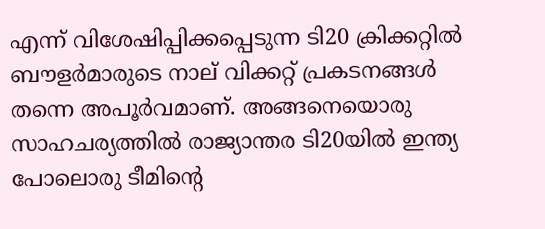എന്ന് വിശേഷിപ്പിക്കപ്പെടുന്ന ടി20 ക്രിക്കറ്റില്‍ ബൗളര്‍മാരുടെ നാല് വിക്കറ്റ് പ്രകടനങ്ങള്‍ തന്നെ അപൂര്‍വമാണ്. അങ്ങനെയൊരു സാഹചര്യത്തില്‍ രാജ്യാന്തര ടി20യില്‍ ഇന്ത്യ പോലൊരു ടീമിന്‍റെ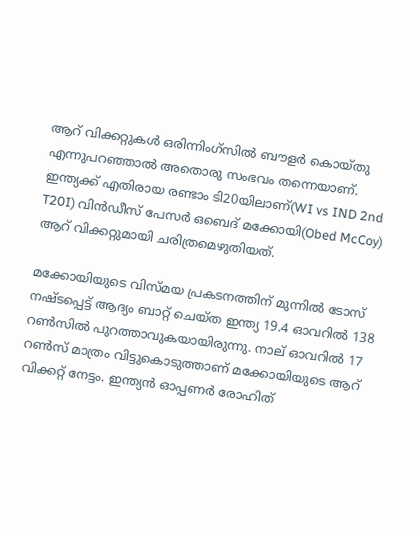ആറ് വിക്കറ്റുകള്‍ ഒരിന്നിംഗ്‌സില്‍ ബൗളര്‍ കൊയ്‌തു എന്നുപറഞ്ഞാല്‍ അതൊരു സംഭവം തന്നെയാണ്. ഇന്ത്യക്ക് എതിരായ രണ്ടാം ടി20യിലാണ്(WI vs IND 2nd T20I) വിന്‍ഡീസ് പേസര്‍ ഒബെദ് മക്കോയി(Obed McCoy) ആറ് വിക്കറ്റുമായി ചരിത്രമെഴുതിയത്.

മക്കോയിയുടെ വി‌സ്‌മയ പ്രകടനത്തിന് മുന്നില്‍ ടോസ് നഷ്‌ടപ്പെട്ട് ആദ്യം ബാറ്റ് ചെയ്ത ഇന്ത്യ 19.4 ഓവറില്‍ 138 റണ്‍സില്‍ പുറത്താവുകയായിരുന്നു. നാല് ഓവറില്‍ 17 റണ്‍സ് മാത്രം വിട്ടുകൊടുത്താണ് മക്കോയിയുടെ ആറ് വിക്കറ്റ് നേട്ടം. ഇന്ത്യന്‍ ഓപ്പണര്‍ രോഹിത്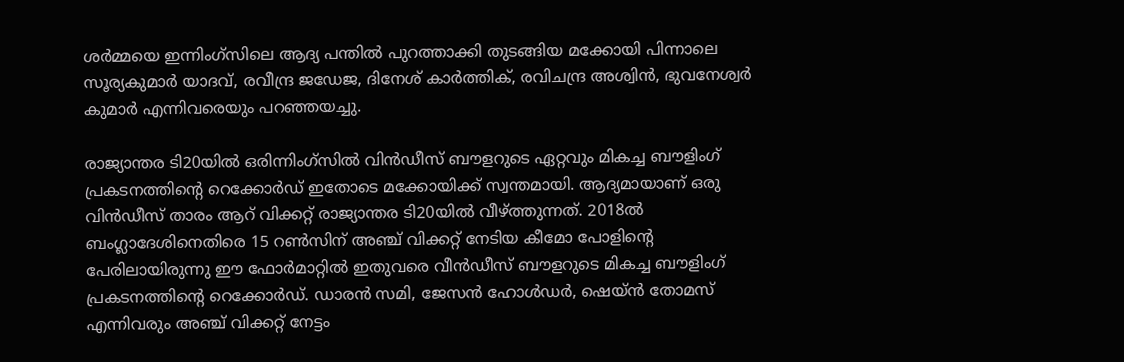ശര്‍മ്മയെ ഇന്നിംഗ്‌സിലെ ആദ്യ പന്തില്‍ പുറത്താക്കി തുടങ്ങിയ മക്കോയി പിന്നാലെ സൂര്യകുമാര്‍ യാദവ്, രവീന്ദ്ര ജഡേജ, ദിനേശ് കാര്‍ത്തിക്, രവിചന്ദ്ര അശ്വിന്‍, ഭുവനേശ്വര്‍ കുമാര്‍ എന്നിവരെയും പറഞ്ഞയച്ചു.

രാജ്യാന്തര ടി20യില്‍ ഒരിന്നിംഗ്‌സില്‍ വിന്‍ഡീസ് ബൗളറുടെ ഏറ്റവും മികച്ച ബൗളിംഗ് പ്രകടനത്തിന്‍റെ റെക്കോര്‍ഡ് ഇതോടെ മക്കോയിക്ക് സ്വന്തമായി. ആദ്യമായാണ് ഒരു വിന്‍ഡീസ് താരം ആറ് വിക്കറ്റ് രാജ്യാന്തര ടി20യില്‍ വീഴ്‌ത്തുന്നത്. 2018ല്‍ ബംഗ്ലാദേശിനെതിരെ 15 റണ്‍സിന് അഞ്ച് വിക്കറ്റ് നേടിയ കീമോ പോളിന്‍റെ പേരിലായിരുന്നു ഈ ഫോര്‍മാറ്റില്‍ ഇതുവരെ വീന്‍ഡീസ് ബൗളറുടെ മികച്ച ബൗളിംഗ് പ്രകടനത്തിന്‍റെ റെക്കോര്‍ഡ്. ഡാരന്‍ സമി, ജേസന്‍ ഹോള്‍ഡര്‍, ഷെയ്‌ന്‍ തോമസ് എന്നിവരും അഞ്ച് വിക്കറ്റ് നേട്ടം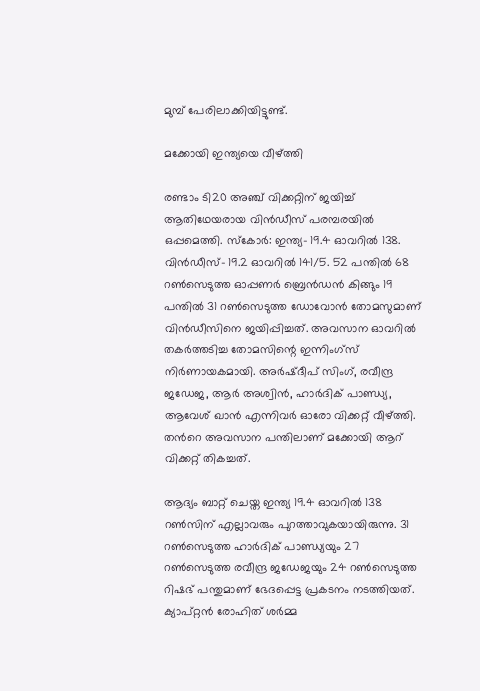മുമ്പ് പേരിലാക്കിയിട്ടുണ്ട്.

മക്കോയി ഇന്ത്യയെ വീഴ്‌ത്തി

രണ്ടാം ടി20 അഞ്ച് വിക്കറ്റിന് ജയിച്ച് ആതിഥേയരായ വിൻഡീസ് പരമ്പരയിൽ ഒപ്പമെത്തി. സ്കോർ: ഇന്ത്യ- 19.4 ഓവറിൽ 138. വിൻഡീസ്- 19.2 ഓവറിൽ 141/5. 52 പന്തിൽ 68 റൺസെടുത്ത ഓപ്പണർ ബ്രെൻഡൻ കിങ്ങും 19 പന്തിൽ 31 റൺസെടുത്ത ഡോവോൻ തോമസുമാണ് വിൻഡീസിനെ ജയിപ്പിച്ചത്. അവസാന ഓവറിൽ തകർത്തടിച്ച തോമസിന്റെ ഇന്നിംഗ്‌സ് നിർണായകമായി. അർഷ്ദീപ് സിംഗ്, രവീന്ദ്ര ജഡേജ, ആ‍ര്‍ അശ്വിൻ, ഹാർദിക് പാണ്ഡ്യ, ആവേശ് ഖാൻ എന്നിവർ ഓരോ വിക്കറ്റ് വീഴ്ത്തി. തന്‍റെ അവസാന പന്തിലാണ് മക്കോയി ആറ് വിക്കറ്റ് തികച്ചത്.

ആദ്യം ബാറ്റ് ചെയ്ത ഇന്ത്യ 19.4 ഓവറിൽ 138 റൺസിന് എല്ലാവരും പുറത്താവുകയായിരുന്നു. 31 റൺസെടുത്ത ഹാർദിക് പാണ്ഡ്യയും 27 റൺസെടുത്ത രവീന്ദ്ര ജഡേജയും 24 റൺസെടുത്ത റിഷഭ് പന്തുമാണ് ഭേദപ്പെട്ട പ്രകടനം നടത്തിയത്. ക്യാപ്റ്റൻ രോഹിത് ശർമ്മ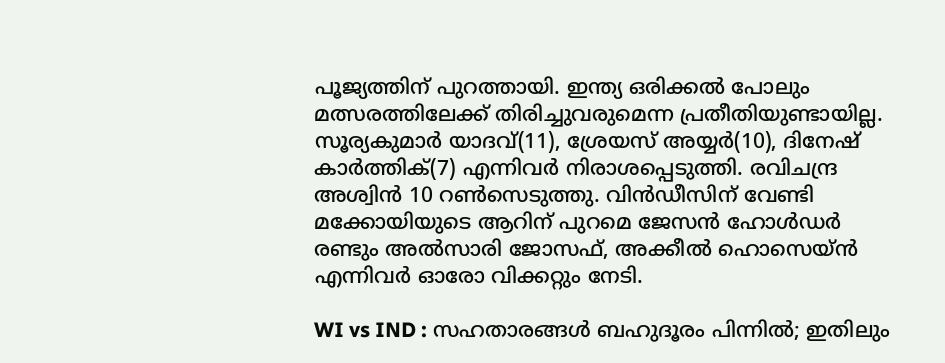പൂജ്യത്തിന് പുറത്തായി. ഇന്ത്യ ഒരിക്കൽ പോലും മത്സരത്തിലേക്ക് തിരിച്ചുവരുമെന്ന പ്രതീതിയുണ്ടായില്ല. സൂര്യകുമാർ യാദവ്(11), ശ്രേയസ് അയ്യർ(10), ദിനേഷ് കാർത്തിക്(7) എന്നിവർ നിരാശപ്പെടുത്തി. രവിചന്ദ്ര അശ്വിൻ 10 റൺസെടുത്തു. വിൻഡീസിന് വേണ്ടി മക്കോയിയുടെ ആറിന് പുറമെ ജേസൻ ഹോൾഡർ രണ്ടും അൽസാരി ജോസഫ്, അക്കീൽ ഹൊസെയ്ൻ എന്നിവർ ഓരോ വിക്കറ്റും നേടി.

WI vs IND : സഹതാരങ്ങള്‍ ബഹുദൂരം പിന്നില്‍; ഇതിലും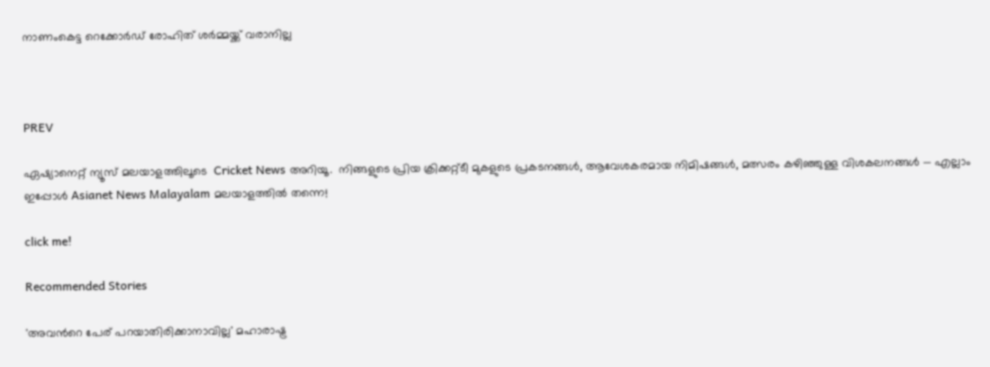നാണംകെട്ട റെക്കോര്‍ഡ് രോഹിത് ശര്‍മ്മയ്ക്ക് വരാനില്ല



PREV

ഏഷ്യാനെറ്റ് ന്യൂസ് മലയാളത്തിലൂടെ  Cricket News അറിയൂ.  നിങ്ങളുടെ പ്രിയ ക്രിക്കറ്റ്ടീ മുകളുടെ പ്രകടനങ്ങൾ, ആവേശകരമായ നിമിഷങ്ങൾ, മത്സരം കഴിഞ്ഞുള്ള വിശകലനങ്ങൾ — എല്ലാം ഇപ്പോൾ Asianet News Malayalam മലയാളത്തിൽ തന്നെ!

click me!

Recommended Stories

'അവന്‍റെ പേര് പറയാതിരിക്കാനാവില്ല' മഹാരാഷ്ട്ര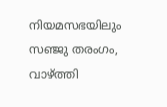നിയമസഭയിലും സഞ്ജു തരംഗം, വാഴ്ത്തി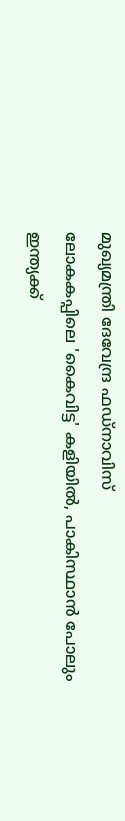മുഖ്യമന്ത്രി ദേവേന്ദ്ര ഫഡ്‌നാവിസ്
ലോകകപ്പിലെ 'കൈവിട്ട' കളിയിൽ, പാകിസ്ഥാൻ പോലും ഇന്ത്യക്ക്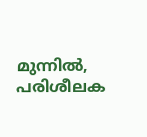മുന്നില്‍, പരിശീലക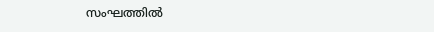സംഘത്തില്‍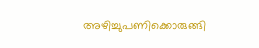അഴിച്ചുപണിക്കൊരുങ്ങി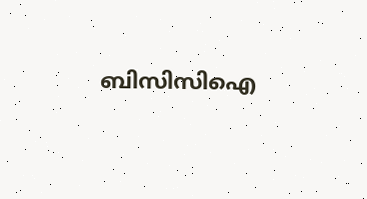ബിസിസിഐ